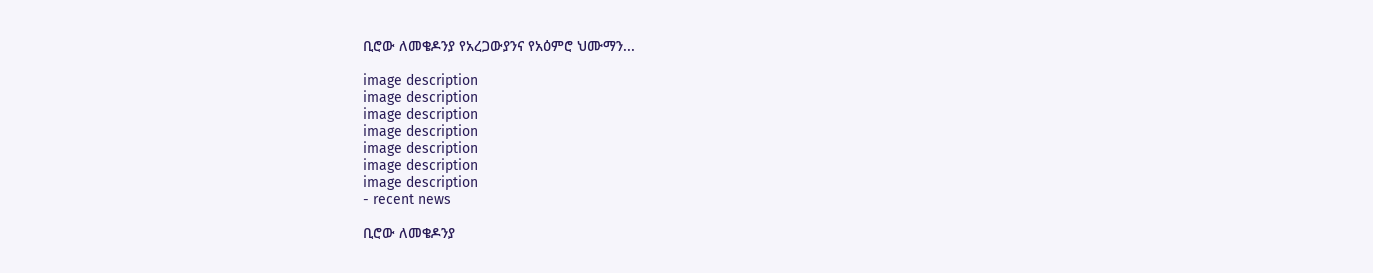ቢሮው ለመቄዶንያ የአረጋውያንና የአዕምሮ ህሙማን...

image description
image description
image description
image description
image description
image description
image description
- recent news

ቢሮው ለመቄዶንያ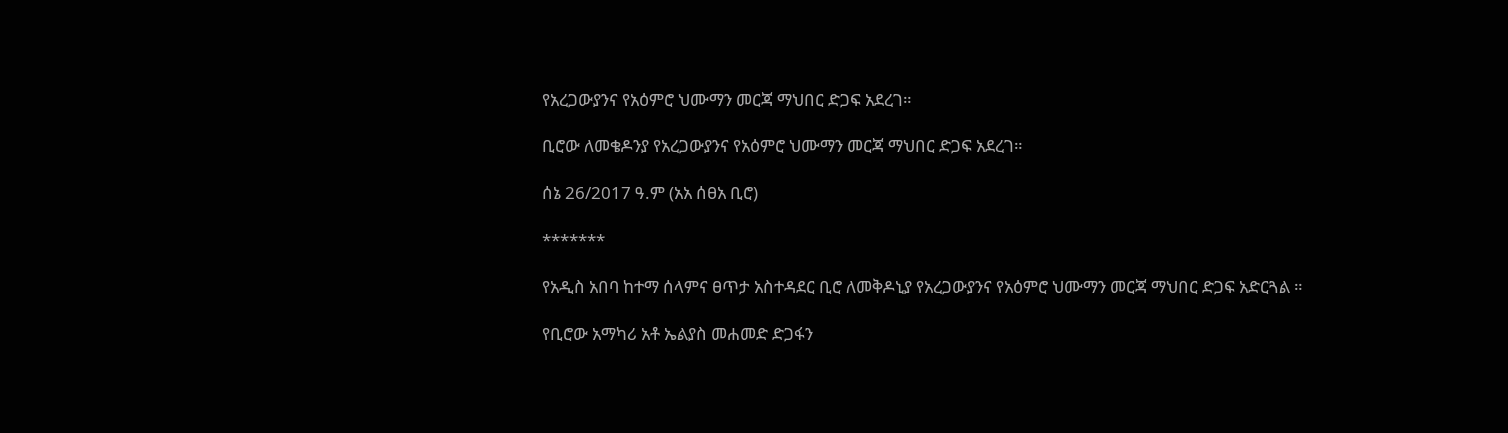የአረጋውያንና የአዕምሮ ህሙማን መርጃ ማህበር ድጋፍ አደረገ።

ቢሮው ለመቄዶንያ የአረጋውያንና የአዕምሮ ህሙማን መርጃ ማህበር ድጋፍ አደረገ።

ሰኔ 26/2017 ዓ.ም (አአ ሰፀአ ቢሮ)

*******

የአዲስ አበባ ከተማ ሰላምና ፀጥታ አስተዳደር ቢሮ ለመቅዶኒያ የአረጋውያንና የአዕምሮ ህሙማን መርጃ ማህበር ድጋፍ አድርጓል ።

የቢሮው አማካሪ አቶ ኤልያስ መሐመድ ድጋፋን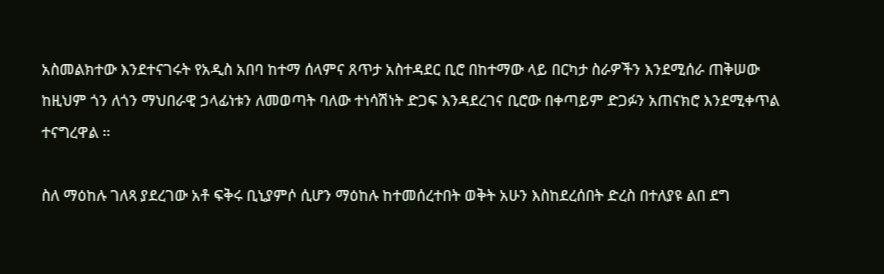አስመልክተው እንደተናገሩት የአዲስ አበባ ከተማ ሰላምና ጸጥታ አስተዳደር ቢሮ በከተማው ላይ በርካታ ስራዎችን እንደሚሰራ ጠቅሠው ከዚህም ጎን ለጎን ማህበራዊ ኃላፊነቱን ለመወጣት ባለው ተነሳሽነት ድጋፍ እንዳደረገና ቢሮው በቀጣይም ድጋፉን አጠናክሮ እንደሚቀጥል ተናግረዋል ።

ስለ ማዕከሉ ገለጻ ያደረገው አቶ ፍቅሩ ቢኒያምሶ ሲሆን ማዕከሉ ከተመሰረተበት ወቅት አሁን እስከደረሰበት ድረስ በተለያዩ ልበ ደግ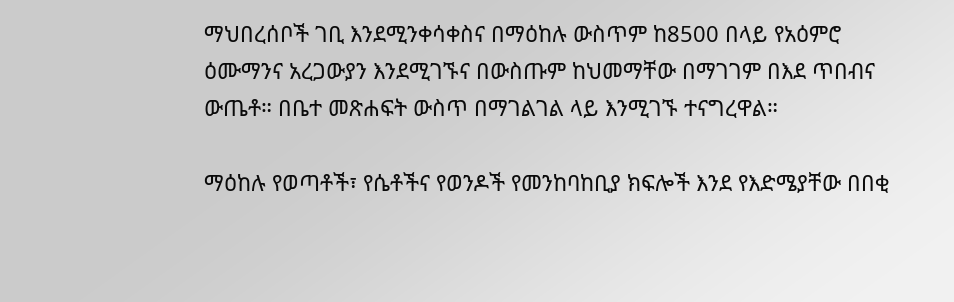ማህበረሰቦች ገቢ እንደሚንቀሳቀስና በማዕከሉ ውስጥም ከ8500 በላይ የአዕምሮ ዕሙማንና አረጋውያን እንደሚገኙና በውስጡም ከህመማቸው በማገገም በእደ ጥበብና ውጤቶ። በቤተ መጽሐፍት ውስጥ በማገልገል ላይ እንሚገኙ ተናግረዋል።

ማዕከሉ የወጣቶች፣ የሴቶችና የወንዶች የመንከባከቢያ ክፍሎች እንደ የእድሜያቸው በበቂ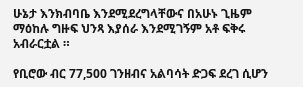ሁኔታ እንክብባቤ እንደሚደረግላቸውና በአሁኑ ጊዜም ማዕከሉ ግዙፍ ህንጻ እያሰራ እንደሚገኝም አቶ ፍቅሩ አብራርቷል ።

የቢሮው ብር 77,500 ገንዘብና አልባሳት ድጋፍ ደረገ ሲሆን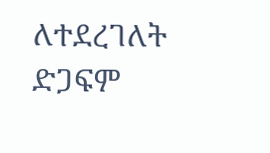ለተደረገለት ድጋፍም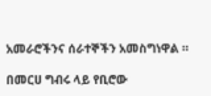አመራሮችንና ሰራተኞችን አመስግነዋል ።

በመርሀ ግብሩ ላይ የቢሮው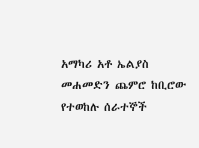አማካሪ አቶ ኤልያስ መሐመድን ጨምሮ ከቢሮው የተወከሉ ሰራተኞች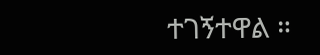ተገኝተዋል ።